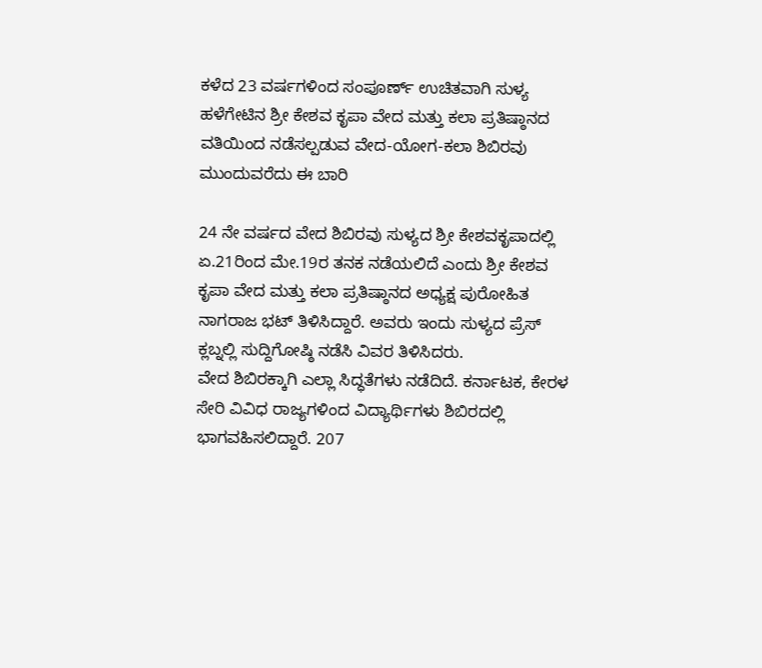ಕಳೆದ 23 ವರ್ಷಗಳಿಂದ ಸಂಪೂರ್ಣ್ ಉಚಿತವಾಗಿ ಸುಳ್ಯ ಹಳೆಗೇಟಿನ ಶ್ರೀ ಕೇಶವ ಕೃಪಾ ವೇದ ಮತ್ತು ಕಲಾ ಪ್ರತಿಷ್ಠಾನದ ವತಿಯಿಂದ ನಡೆಸಲ್ಪಡುವ ವೇದ-ಯೋಗ-ಕಲಾ ಶಿಬಿರವು ಮುಂದುವರೆದು ಈ ಬಾರಿ

24 ನೇ ವರ್ಷದ ವೇದ ಶಿಬಿರವು ಸುಳ್ಯದ ಶ್ರೀ ಕೇಶವಕೃಪಾದಲ್ಲಿ ಏ.21ರಿಂದ ಮೇ.19ರ ತನಕ ನಡೆಯಲಿದೆ ಎಂದು ಶ್ರೀ ಕೇಶವ ಕೃಪಾ ವೇದ ಮತ್ತು ಕಲಾ ಪ್ರತಿಷ್ಠಾನದ ಅಧ್ಯಕ್ಷ ಪುರೋಹಿತ ನಾಗರಾಜ ಭಟ್ ತಿಳಿಸಿದ್ದಾರೆ. ಅವರು ಇಂದು ಸುಳ್ಯದ ಪ್ರೆಸ್ ಕ್ಲಬ್ನಲ್ಲಿ ಸುದ್ದಿಗೋಷ್ಠಿ ನಡೆಸಿ ವಿವರ ತಿಳಿಸಿದರು.
ವೇದ ಶಿಬಿರಕ್ಕಾಗಿ ಎಲ್ಲಾ ಸಿದ್ಧತೆಗಳು ನಡೆದಿದೆ. ಕರ್ನಾಟಕ, ಕೇರಳ ಸೇರಿ ವಿವಿಧ ರಾಜ್ಯಗಳಿಂದ ವಿದ್ಯಾರ್ಥಿಗಳು ಶಿಬಿರದಲ್ಲಿ ಭಾಗವಹಿಸಲಿದ್ದಾರೆ. 207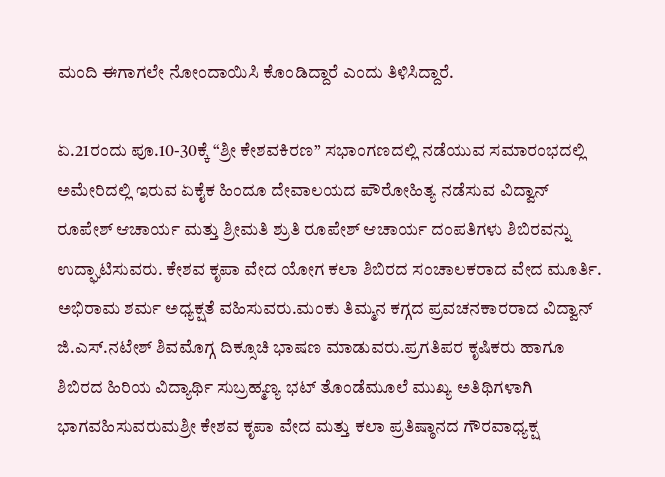ಮಂದಿ ಈಗಾಗಲೇ ನೋಂದಾಯಿಸಿ ಕೊಂಡಿದ್ದಾರೆ ಎಂದು ತಿಳಿಸಿದ್ದಾರೆ.

ಏ.21ರಂದು ಪೂ.10-30ಕ್ಕೆ “ಶ್ರೀ ಕೇಶವಕಿರಣ” ಸಭಾಂಗಣದಲ್ಲಿ ನಡೆಯುವ ಸಮಾರಂಭದಲ್ಲಿ ಅಮೇರಿದಲ್ಲಿ ಇರುವ ಏಕೈಕ ಹಿಂದೂ ದೇವಾಲಯದ ಪೌರೋಹಿತ್ಯ ನಡೆಸುವ ವಿದ್ವಾನ್ ರೂಪೇಶ್ ಆಚಾರ್ಯ ಮತ್ತು ಶ್ರೀಮತಿ ಶ್ರುತಿ ರೂಪೇಶ್ ಆಚಾರ್ಯ ದಂಪತಿಗಳು ಶಿಬಿರವನ್ನು ಉದ್ಘಾಟಿಸುವರು. ಕೇಶವ ಕೃಪಾ ವೇದ ಯೋಗ ಕಲಾ ಶಿಬಿರದ ಸಂಚಾಲಕರಾದ ವೇದ ಮೂರ್ತಿ. ಅಭಿರಾಮ ಶರ್ಮ ಅಧ್ಯಕ್ಷತೆ ವಹಿಸುವರು.ಮಂಕು ತಿಮ್ಮನ ಕಗ್ಗದ ಪ್ರವಚನಕಾರರಾದ ವಿದ್ವಾನ್ ಜಿ.ಎಸ್.ನಟೇಶ್ ಶಿವಮೊಗ್ಗ ದಿಕ್ಸೂಚಿ ಭಾಷಣ ಮಾಡುವರು.ಪ್ರಗತಿಪರ ಕೃಷಿಕರು ಹಾಗೂ ಶಿಬಿರದ ಹಿರಿಯ ವಿದ್ಯಾರ್ಥಿ ಸುಬ್ರಹ್ಮಣ್ಯ ಭಟ್ ತೊಂಡೆಮೂಲೆ ಮುಖ್ಯ ಅತಿಥಿಗಳಾಗಿ ಭಾಗವಹಿಸುವರುಮಶ್ರೀ ಕೇಶವ ಕೃಪಾ ವೇದ ಮತ್ತು ಕಲಾ ಪ್ರತಿಷ್ಠಾನದ ಗೌರವಾಧ್ಯಕ್ಷ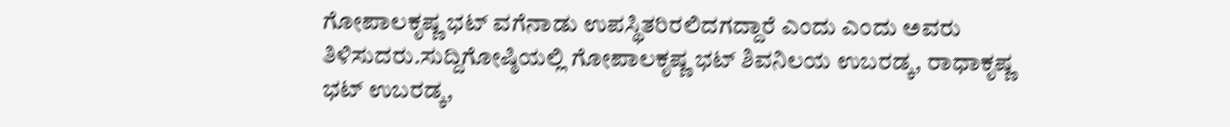ಗೋಪಾಲಕೃಷ್ಣ ಭಟ್ ವಗೆನಾಡು ಉಪಸ್ಥಿತರಿರಲಿದಗದ್ದಾರೆ ಎಂದು ಎಂದು ಅವರು ತಿಳಿಸುದರು.ಸುದ್ದಿಗೋಷ್ಠಿಯಲ್ಲಿ ಗೋಪಾಲಕೃಷ್ಣ ಭಟ್ ಶಿವನಿಲಯ ಉಬರಡ್ಕ, ರಾಧಾಕೃಷ್ಣ ಭಟ್ ಉಬರಡ್ಕ,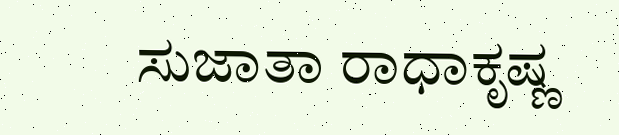ಸುಜಾತಾ ರಾಧಾಕೃಷ್ಣ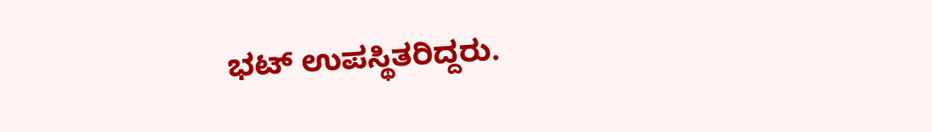ಭಟ್ ಉಪಸ್ಥಿತರಿದ್ದರು.